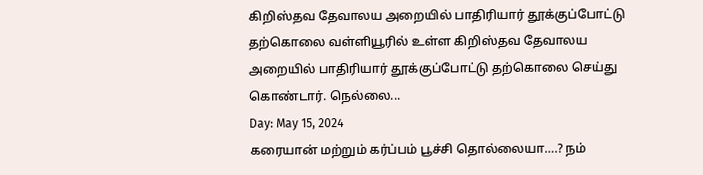கிறிஸ்தவ தேவாலய அறையில் பாதிரியார் தூக்குப்போட்டு தற்கொலை வள்ளியூரில் உள்ள கிறிஸ்தவ தேவாலய அறையில் பாதிரியார் தூக்குப்போட்டு தற்கொலை செய்து கொண்டார். நெல்லை...
Day: May 15, 2024
கரையான் மற்றும் கர்ப்பம் பூச்சி தொல்லையா….? நம்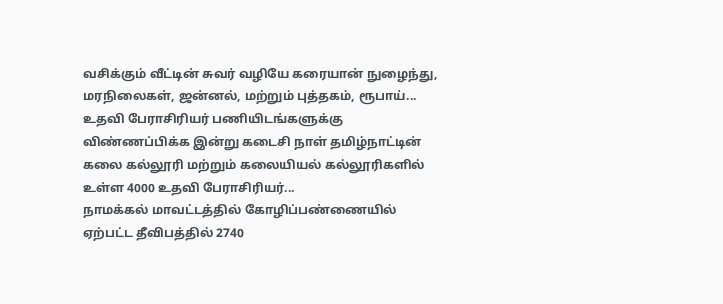வசிக்கும் வீட்டின் சுவர் வழியே கரையான் நுழைந்து, மரநிலைகள், ஜன்னல், மற்றும் புத்தகம், ரூபாய்...
உதவி பேராசிரியர் பணியிடங்களுக்கு விண்ணப்பிக்க இன்று கடைசி நாள் தமிழ்நாட்டின் கலை கல்லூரி மற்றும் கலையியல் கல்லூரிகளில் உள்ள 4000 உதவி பேராசிரியர்...
நாமக்கல் மாவட்டத்தில் கோழிப்பண்ணையில் ஏற்பட்ட தீவிபத்தில் 2740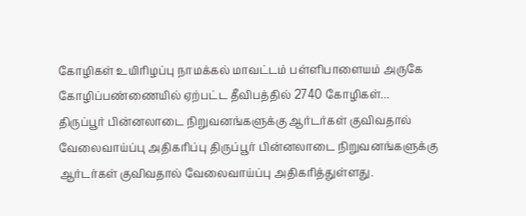கோழிகள் உயிரிழப்பு நாமக்கல் மாவட்டம் பள்ளிபாளையம் அருகே கோழிப்பண்ணையில் ஏற்பட்ட தீவிபத்தில் 2740 கோழிகள்...
திருப்பூர் பின்னலாடை நிறுவனங்களுக்கு ஆர்டர்கள் குவிவதால் வேலைவாய்ப்பு அதிகரிப்பு திருப்பூர் பின்னலாடை நிறுவனங்களுக்கு ஆர்டர்கள் குவிவதால் வேலைவாய்ப்பு அதிகரித்துள்ளது.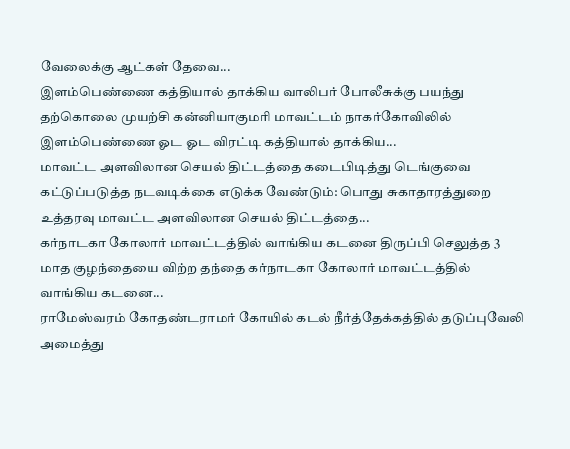வேலைக்கு ஆட்கள் தேவை...
இளம்பெண்ணை கத்தியால் தாக்கிய வாலிபர் போலீசுக்கு பயந்து தற்கொலை முயற்சி கன்னியாகுமரி மாவட்டம் நாகர்கோவிலில் இளம்பெண்ணை ஓட ஓட விரட்டி கத்தியால் தாக்கிய...
மாவட்ட அளவிலான செயல் திட்டத்தை கடைபிடித்து டெங்குவை கட்டுப்படுத்த நடவடிக்கை எடுக்க வேண்டும்: பொது சுகாதாரத்துறை உத்தரவு மாவட்ட அளவிலான செயல் திட்டத்தை...
கர்நாடகா கோலார் மாவட்டத்தில் வாங்கிய கடனை திருப்பி செலுத்த 3 மாத குழந்தையை விற்ற தந்தை கர்நாடகா கோலார் மாவட்டத்தில் வாங்கிய கடனை...
ராமேஸ்வரம் கோதண்டராமர் கோயில் கடல் நீர்த்தேக்கத்தில் தடுப்புவேலி அமைத்து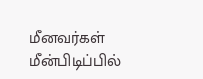மீனவர்கள் மீன்பிடிப்பில்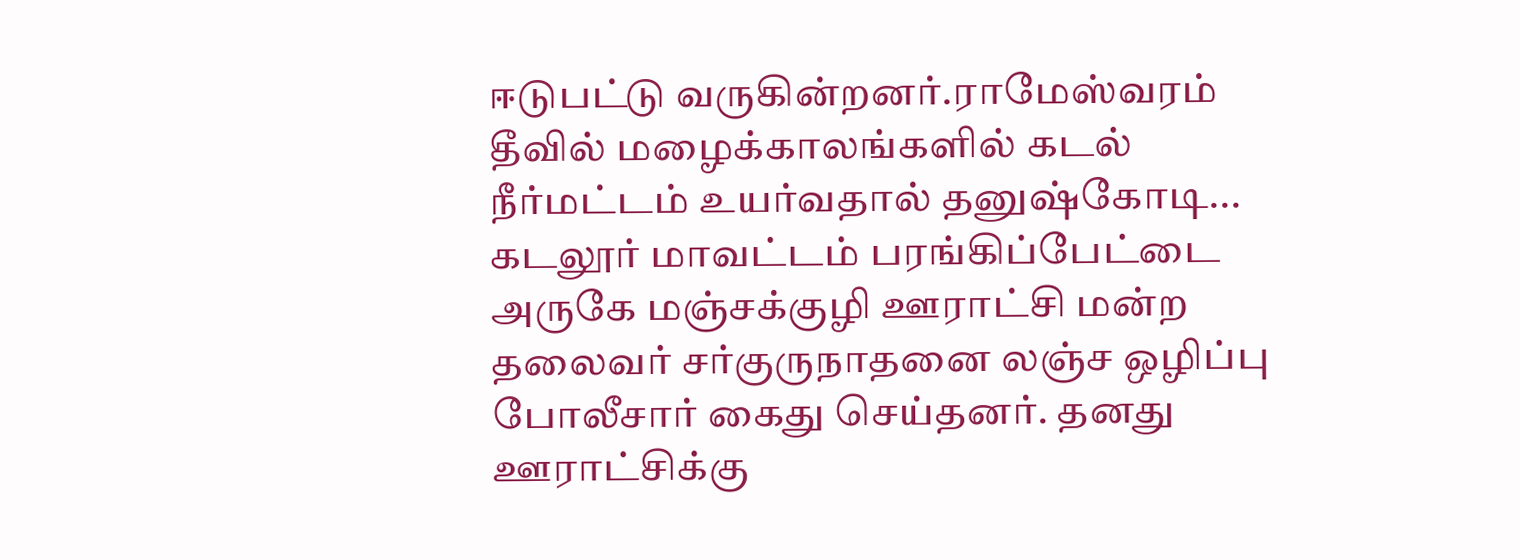ஈடுபட்டு வருகின்றனர்.ராமேஸ்வரம் தீவில் மழைக்காலங்களில் கடல் நீர்மட்டம் உயர்வதால் தனுஷ்கோடி...
கடலூர் மாவட்டம் பரங்கிப்பேட்டை அருகே மஞ்சக்குழி ஊராட்சி மன்ற தலைவர் சர்குருநாதனை லஞ்ச ஒழிப்பு போலீசார் கைது செய்தனர். தனது ஊராட்சிக்கு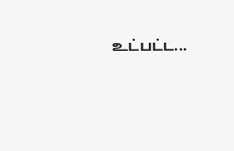உட்பட்ட...